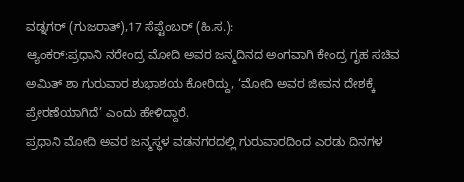ವಡ್ನಗರ್ (ಗುಜರಾತ್),17 ಸೆಪ್ಟೆಂಬರ್ (ಹಿ.ಸ.):
ಆ್ಯಂಕರ್:ಪ್ರಧಾನಿ ನರೇಂದ್ರ ಮೋದಿ ಅವರ ಜನ್ಮದಿನದ ಅಂಗವಾಗಿ ಕೇಂದ್ರ ಗೃಹ ಸಚಿವ ಅಮಿತ್ ಶಾ ಗುರುವಾರ ಶುಭಾಶಯ ಕೋರಿದ್ದು, ‘ಮೋದಿ ಅವರ ಜೀವನ ದೇಶಕ್ಕೆ ಪ್ರೇರಣೆಯಾಗಿದೆ’ ಎಂದು ಹೇಳಿದ್ದಾರೆ.
ಪ್ರಧಾನಿ ಮೋದಿ ಅವರ ಜನ್ಮಸ್ಥಳ ವಡನಗರದಲ್ಲಿ ಗುರುವಾರದಿಂದ ಎರಡು ದಿನಗಳ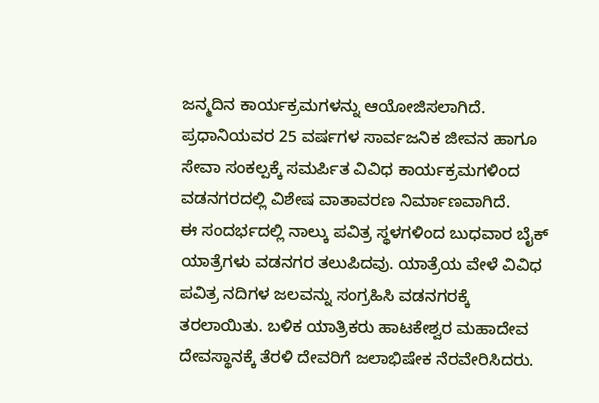ಜನ್ಮದಿನ ಕಾರ್ಯಕ್ರಮಗಳನ್ನು ಆಯೋಜಿಸಲಾಗಿದೆ. ಪ್ರಧಾನಿಯವರ 25 ವರ್ಷಗಳ ಸಾರ್ವಜನಿಕ ಜೀವನ ಹಾಗೂ ಸೇವಾ ಸಂಕಲ್ಪಕ್ಕೆ ಸಮರ್ಪಿತ ವಿವಿಧ ಕಾರ್ಯಕ್ರಮಗಳಿಂದ ವಡನಗರದಲ್ಲಿ ವಿಶೇಷ ವಾತಾವರಣ ನಿರ್ಮಾಣವಾಗಿದೆ.
ಈ ಸಂದರ್ಭದಲ್ಲಿ ನಾಲ್ಕು ಪವಿತ್ರ ಸ್ಥಳಗಳಿಂದ ಬುಧವಾರ ಬೈಕ್ ಯಾತ್ರೆಗಳು ವಡನಗರ ತಲುಪಿದವು. ಯಾತ್ರೆಯ ವೇಳೆ ವಿವಿಧ ಪವಿತ್ರ ನದಿಗಳ ಜಲವನ್ನು ಸಂಗ್ರಹಿಸಿ ವಡನಗರಕ್ಕೆ ತರಲಾಯಿತು. ಬಳಿಕ ಯಾತ್ರಿಕರು ಹಾಟಕೇಶ್ವರ ಮಹಾದೇವ ದೇವಸ್ಥಾನಕ್ಕೆ ತೆರಳಿ ದೇವರಿಗೆ ಜಲಾಭಿಷೇಕ ನೆರವೇರಿಸಿದರು.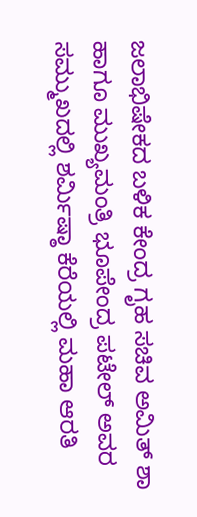ಜಲಾಭಿಷೇಕದ ಬಳಿಕ ಕೇಂದ್ರ ಗೃಹ ಸಚಿವ ಅಮಿತ್ ಶಾ ಹಾಗೂ ಮುಖ್ಯಮಂತ್ರಿ ಭೂಪೇಂದ್ರ ಪಟೇಲ್ ಅವರ ಸಮ್ಮುಖದಲ್ಲಿ ಶರ್ಮಿಷ್ಠಾ ಕೆರೆಯಲ್ಲಿ ಮಹಾ ಆರತಿ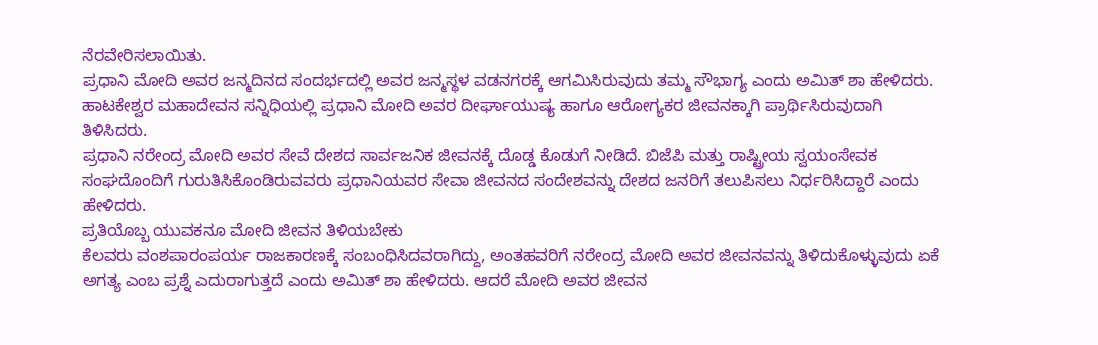ನೆರವೇರಿಸಲಾಯಿತು.
ಪ್ರಧಾನಿ ಮೋದಿ ಅವರ ಜನ್ಮದಿನದ ಸಂದರ್ಭದಲ್ಲಿ ಅವರ ಜನ್ಮಸ್ಥಳ ವಡನಗರಕ್ಕೆ ಆಗಮಿಸಿರುವುದು ತಮ್ಮ ಸೌಭಾಗ್ಯ ಎಂದು ಅಮಿತ್ ಶಾ ಹೇಳಿದರು. ಹಾಟಕೇಶ್ವರ ಮಹಾದೇವನ ಸನ್ನಿಧಿಯಲ್ಲಿ ಪ್ರಧಾನಿ ಮೋದಿ ಅವರ ದೀರ್ಘಾಯುಷ್ಯ ಹಾಗೂ ಆರೋಗ್ಯಕರ ಜೀವನಕ್ಕಾಗಿ ಪ್ರಾರ್ಥಿಸಿರುವುದಾಗಿ ತಿಳಿಸಿದರು.
ಪ್ರಧಾನಿ ನರೇಂದ್ರ ಮೋದಿ ಅವರ ಸೇವೆ ದೇಶದ ಸಾರ್ವಜನಿಕ ಜೀವನಕ್ಕೆ ದೊಡ್ಡ ಕೊಡುಗೆ ನೀಡಿದೆ. ಬಿಜೆಪಿ ಮತ್ತು ರಾಷ್ಟ್ರೀಯ ಸ್ವಯಂಸೇವಕ ಸಂಘದೊಂದಿಗೆ ಗುರುತಿಸಿಕೊಂಡಿರುವವರು ಪ್ರಧಾನಿಯವರ ಸೇವಾ ಜೀವನದ ಸಂದೇಶವನ್ನು ದೇಶದ ಜನರಿಗೆ ತಲುಪಿಸಲು ನಿರ್ಧರಿಸಿದ್ದಾರೆ ಎಂದು ಹೇಳಿದರು.
ಪ್ರತಿಯೊಬ್ಬ ಯುವಕನೂ ಮೋದಿ ಜೀವನ ತಿಳಿಯಬೇಕು
ಕೆಲವರು ವಂಶಪಾರಂಪರ್ಯ ರಾಜಕಾರಣಕ್ಕೆ ಸಂಬಂಧಿಸಿದವರಾಗಿದ್ದು, ಅಂತಹವರಿಗೆ ನರೇಂದ್ರ ಮೋದಿ ಅವರ ಜೀವನವನ್ನು ತಿಳಿದುಕೊಳ್ಳುವುದು ಏಕೆ ಅಗತ್ಯ ಎಂಬ ಪ್ರಶ್ನೆ ಎದುರಾಗುತ್ತದೆ ಎಂದು ಅಮಿತ್ ಶಾ ಹೇಳಿದರು. ಆದರೆ ಮೋದಿ ಅವರ ಜೀವನ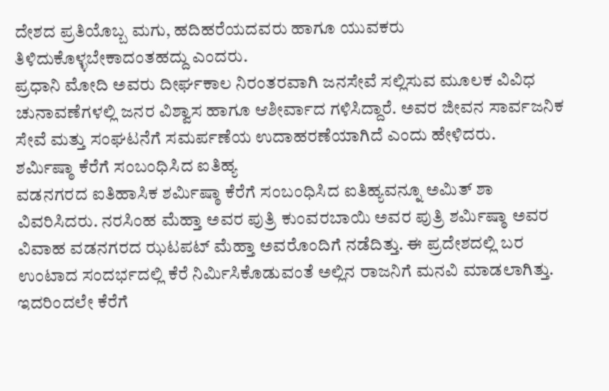ದೇಶದ ಪ್ರತಿಯೊಬ್ಬ ಮಗು, ಹದಿಹರೆಯದವರು ಹಾಗೂ ಯುವಕರು ತಿಳಿದುಕೊಳ್ಳಬೇಕಾದಂತಹದ್ದು ಎಂದರು.
ಪ್ರಧಾನಿ ಮೋದಿ ಅವರು ದೀರ್ಘಕಾಲ ನಿರಂತರವಾಗಿ ಜನಸೇವೆ ಸಲ್ಲಿಸುವ ಮೂಲಕ ವಿವಿಧ ಚುನಾವಣೆಗಳಲ್ಲಿ ಜನರ ವಿಶ್ವಾಸ ಹಾಗೂ ಆಶೀರ್ವಾದ ಗಳಿಸಿದ್ದಾರೆ. ಅವರ ಜೀವನ ಸಾರ್ವಜನಿಕ ಸೇವೆ ಮತ್ತು ಸಂಘಟನೆಗೆ ಸಮರ್ಪಣೆಯ ಉದಾಹರಣೆಯಾಗಿದೆ ಎಂದು ಹೇಳಿದರು.
ಶರ್ಮಿಷ್ಠಾ ಕೆರೆಗೆ ಸಂಬಂಧಿಸಿದ ಐತಿಹ್ಯ
ವಡನಗರದ ಐತಿಹಾಸಿಕ ಶರ್ಮಿಷ್ಠಾ ಕೆರೆಗೆ ಸಂಬಂಧಿಸಿದ ಐತಿಹ್ಯವನ್ನೂ ಅಮಿತ್ ಶಾ ವಿವರಿಸಿದರು. ನರಸಿಂಹ ಮೆಹ್ತಾ ಅವರ ಪುತ್ರಿ ಕುಂವರಬಾಯಿ ಅವರ ಪುತ್ರಿ ಶರ್ಮಿಷ್ಠಾ ಅವರ ವಿವಾಹ ವಡನಗರದ ಝಟಪಟ್ ಮೆಹ್ತಾ ಅವರೊಂದಿಗೆ ನಡೆದಿತ್ತು. ಈ ಪ್ರದೇಶದಲ್ಲಿ ಬರ ಉಂಟಾದ ಸಂದರ್ಭದಲ್ಲಿ ಕೆರೆ ನಿರ್ಮಿಸಿಕೊಡುವಂತೆ ಅಲ್ಲಿನ ರಾಜನಿಗೆ ಮನವಿ ಮಾಡಲಾಗಿತ್ತು. ಇದರಿಂದಲೇ ಕೆರೆಗೆ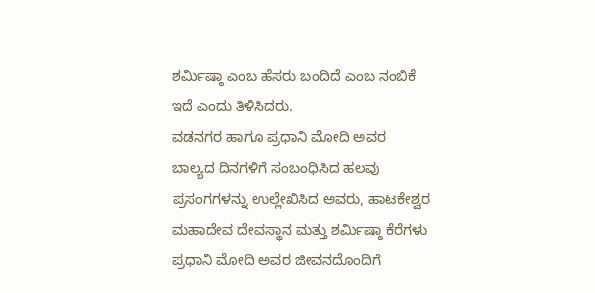ಶರ್ಮಿಷ್ಠಾ ಎಂಬ ಹೆಸರು ಬಂದಿದೆ ಎಂಬ ನಂಬಿಕೆ ಇದೆ ಎಂದು ತಿಳಿಸಿದರು.
ವಡನಗರ ಹಾಗೂ ಪ್ರಧಾನಿ ಮೋದಿ ಅವರ ಬಾಲ್ಯದ ದಿನಗಳಿಗೆ ಸಂಬಂಧಿಸಿದ ಹಲವು ಪ್ರಸಂಗಗಳನ್ನು ಉಲ್ಲೇಖಿಸಿದ ಅವರು, ಹಾಟಕೇಶ್ವರ ಮಹಾದೇವ ದೇವಸ್ಥಾನ ಮತ್ತು ಶರ್ಮಿಷ್ಠಾ ಕೆರೆಗಳು ಪ್ರಧಾನಿ ಮೋದಿ ಅವರ ಜೀವನದೊಂದಿಗೆ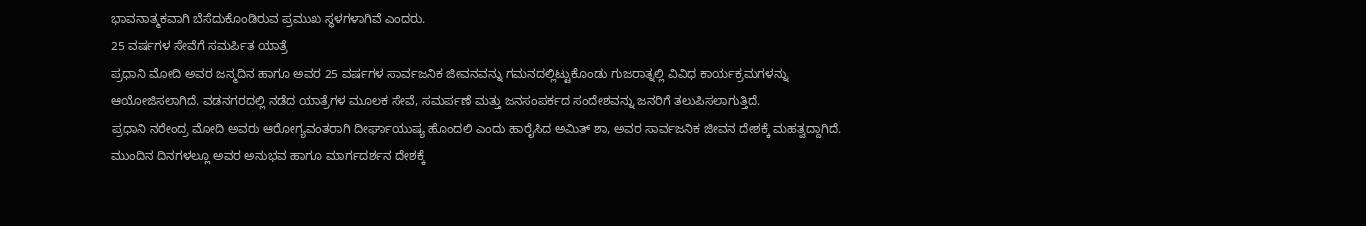ಭಾವನಾತ್ಮಕವಾಗಿ ಬೆಸೆದುಕೊಂಡಿರುವ ಪ್ರಮುಖ ಸ್ಥಳಗಳಾಗಿವೆ ಎಂದರು.
25 ವರ್ಷಗಳ ಸೇವೆಗೆ ಸಮರ್ಪಿತ ಯಾತ್ರೆ
ಪ್ರಧಾನಿ ಮೋದಿ ಅವರ ಜನ್ಮದಿನ ಹಾಗೂ ಅವರ 25 ವರ್ಷಗಳ ಸಾರ್ವಜನಿಕ ಜೀವನವನ್ನು ಗಮನದಲ್ಲಿಟ್ಟುಕೊಂಡು ಗುಜರಾತ್ನಲ್ಲಿ ವಿವಿಧ ಕಾರ್ಯಕ್ರಮಗಳನ್ನು ಆಯೋಜಿಸಲಾಗಿದೆ. ವಡನಗರದಲ್ಲಿ ನಡೆದ ಯಾತ್ರೆಗಳ ಮೂಲಕ ಸೇವೆ, ಸಮರ್ಪಣೆ ಮತ್ತು ಜನಸಂಪರ್ಕದ ಸಂದೇಶವನ್ನು ಜನರಿಗೆ ತಲುಪಿಸಲಾಗುತ್ತಿದೆ.
ಪ್ರಧಾನಿ ನರೇಂದ್ರ ಮೋದಿ ಅವರು ಆರೋಗ್ಯವಂತರಾಗಿ ದೀರ್ಘಾಯುಷ್ಯ ಹೊಂದಲಿ ಎಂದು ಹಾರೈಸಿದ ಅಮಿತ್ ಶಾ, ಅವರ ಸಾರ್ವಜನಿಕ ಜೀವನ ದೇಶಕ್ಕೆ ಮಹತ್ವದ್ದಾಗಿದೆ. ಮುಂದಿನ ದಿನಗಳಲ್ಲೂ ಅವರ ಅನುಭವ ಹಾಗೂ ಮಾರ್ಗದರ್ಶನ ದೇಶಕ್ಕೆ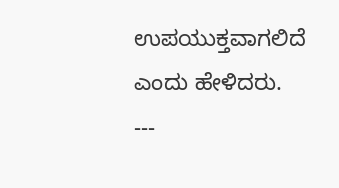ಉಪಯುಕ್ತವಾಗಲಿದೆ ಎಂದು ಹೇಳಿದರು.
---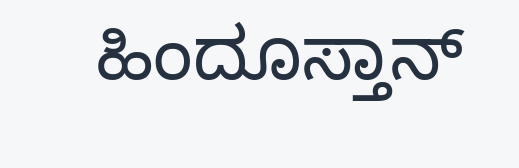ಹಿಂದೂಸ್ತಾನ್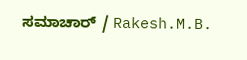ಸಮಾಚಾರ್ / Rakesh.M.B.